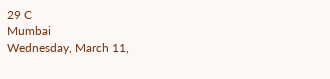29 C
Mumbai
Wednesday, March 11,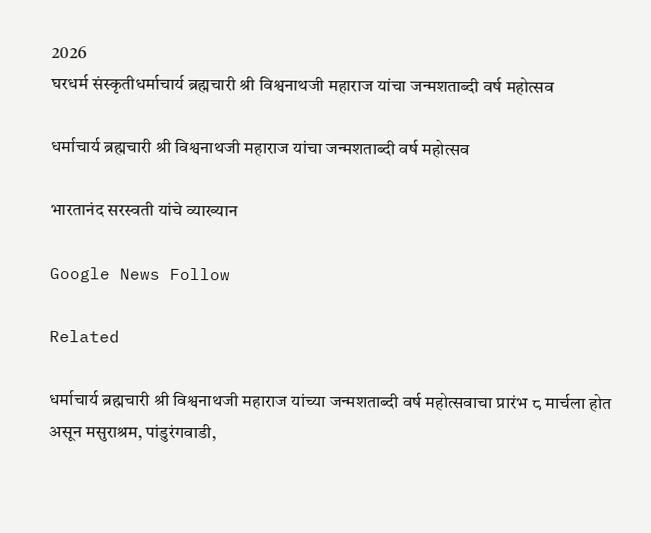2026
घरधर्म संस्कृतीधर्माचार्य ब्रह्मचारी श्री विश्वनाथजी महाराज यांचा जन्मशताब्दी वर्ष महोत्सव

धर्माचार्य ब्रह्मचारी श्री विश्वनाथजी महाराज यांचा जन्मशताब्दी वर्ष महोत्सव

भारतानंद सरस्वती यांचे व्याख्यान

Google News Follow

Related

धर्माचार्य ब्रह्मचारी श्री विश्वनाथजी महाराज यांच्या जन्मशताब्दी वर्ष महोत्सवाचा प्रारंभ ८ मार्चला होत असून मसुराश्रम, पांडुरंगवाडी,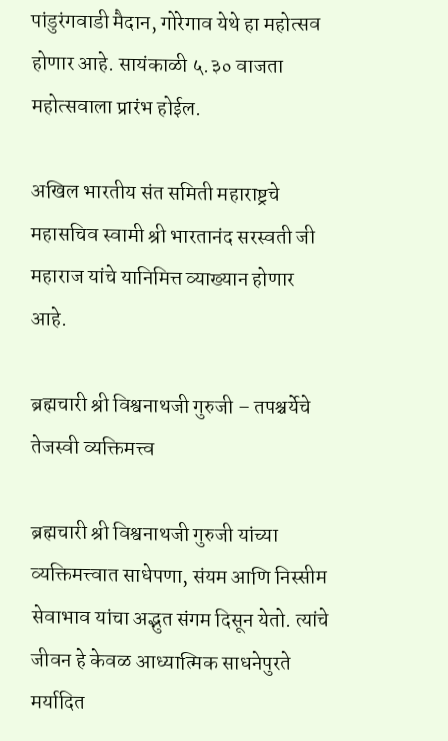पांडुरंगवाडी मैदान, गोरेगाव येथे हा महोत्सव होणार आहे. सायंकाळी ५.३० वाजता महोत्सवाला प्रारंभ होईल.

अखिल भारतीय संत समिती महाराष्ट्रचे महासचिव स्वामी श्री भारतानंद सरस्वती जी महाराज यांचे यानिमित्त व्याख्यान होणार आहे.

ब्रह्मचारी श्री विश्वनाथजी गुरुजी – तपश्चर्येचे तेजस्वी व्यक्तिमत्त्व

ब्रह्मचारी श्री विश्वनाथजी गुरुजी यांच्या व्यक्तिमत्त्वात साधेपणा, संयम आणि निस्सीम सेवाभाव यांचा अद्भुत संगम दिसून येतो. त्यांचे जीवन हे केवळ आध्यात्मिक साधनेपुरते मर्यादित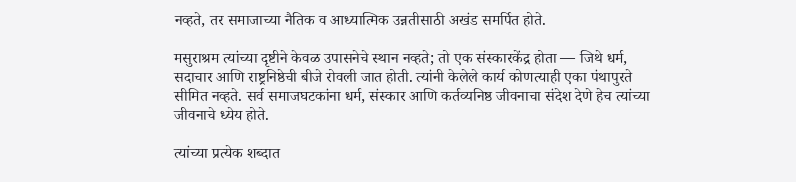नव्हते, तर समाजाच्या नैतिक व आध्यात्मिक उन्नतीसाठी अखंड समर्पित होते.

मसुराश्रम त्यांच्या दृष्टीने केवळ उपासनेचे स्थान नव्हते; तो एक संस्कारकेंद्र होता — जिथे धर्म, सदाचार आणि राष्ट्रनिष्ठेची बीजे रोवली जात होती. त्यांनी केलेले कार्य कोणत्याही एका पंथापुरते सीमित नव्हते. सर्व समाजघटकांना धर्म, संस्कार आणि कर्तव्यनिष्ठ जीवनाचा संदेश देणे हेच त्यांच्या जीवनाचे ध्येय होते.

त्यांच्या प्रत्येक शब्दात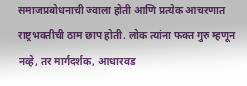समाजप्रबोधनाची ज्वाला होती आणि प्रत्येक आचरणात राष्ट्रभक्तीची ठाम छाप होती. लोक त्यांना फक्त गुरु म्हणून नव्हे, तर मार्गदर्शक, आधारवड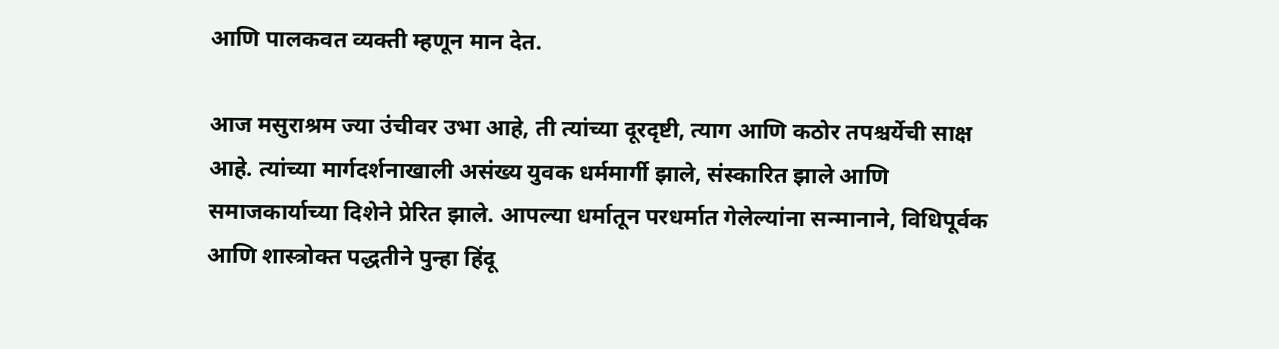आणि पालकवत व्यक्ती म्हणून मान देत.

आज मसुराश्रम ज्या उंचीवर उभा आहे, ती त्यांच्या दूरदृष्टी, त्याग आणि कठोर तपश्चर्येची साक्ष आहे. त्यांच्या मार्गदर्शनाखाली असंख्य युवक धर्ममार्गी झाले, संस्कारित झाले आणि समाजकार्याच्या दिशेने प्रेरित झाले. आपल्या धर्मातून परधर्मात गेलेल्यांना सन्मानाने, विधिपूर्वक आणि शास्त्रोक्त पद्धतीने पुन्हा हिंदू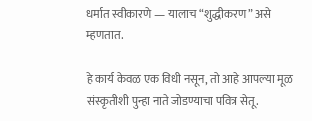धर्मात स्वीकारणे — यालाच “शुद्धीकरण” असे म्हणतात.

हे कार्य केवळ एक विधी नसून, तो आहे आपल्या मूळ संस्कृतीशी पुन्हा नाते जोडण्याचा पवित्र सेतू.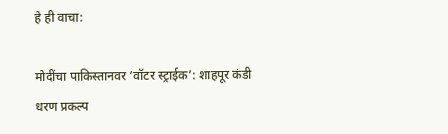हे ही वाचा:

मोदींचा पाकिस्तानवर ‘वॉटर स्ट्राईक’: शाहपूर कंडी धरण प्रकल्प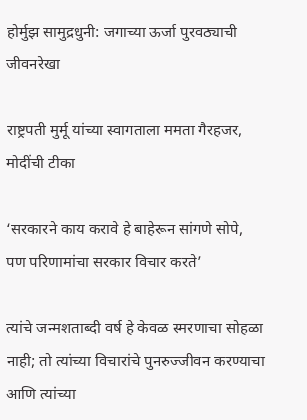होर्मुझ सामुद्रधुनी: जगाच्या ऊर्जा पुरवठ्याची जीवनरेखा

राष्ट्रपती मुर्मू यांच्या स्वागताला ममता गैरहजर, मोदींची टीका

‘सरकारने काय करावे हे बाहेरून सांगणे सोपे, पण परिणामांचा सरकार विचार करते’

त्यांचे जन्मशताब्दी वर्ष हे केवळ स्मरणाचा सोहळा नाही; तो त्यांच्या विचारांचे पुनरुज्जीवन करण्याचा आणि त्यांच्या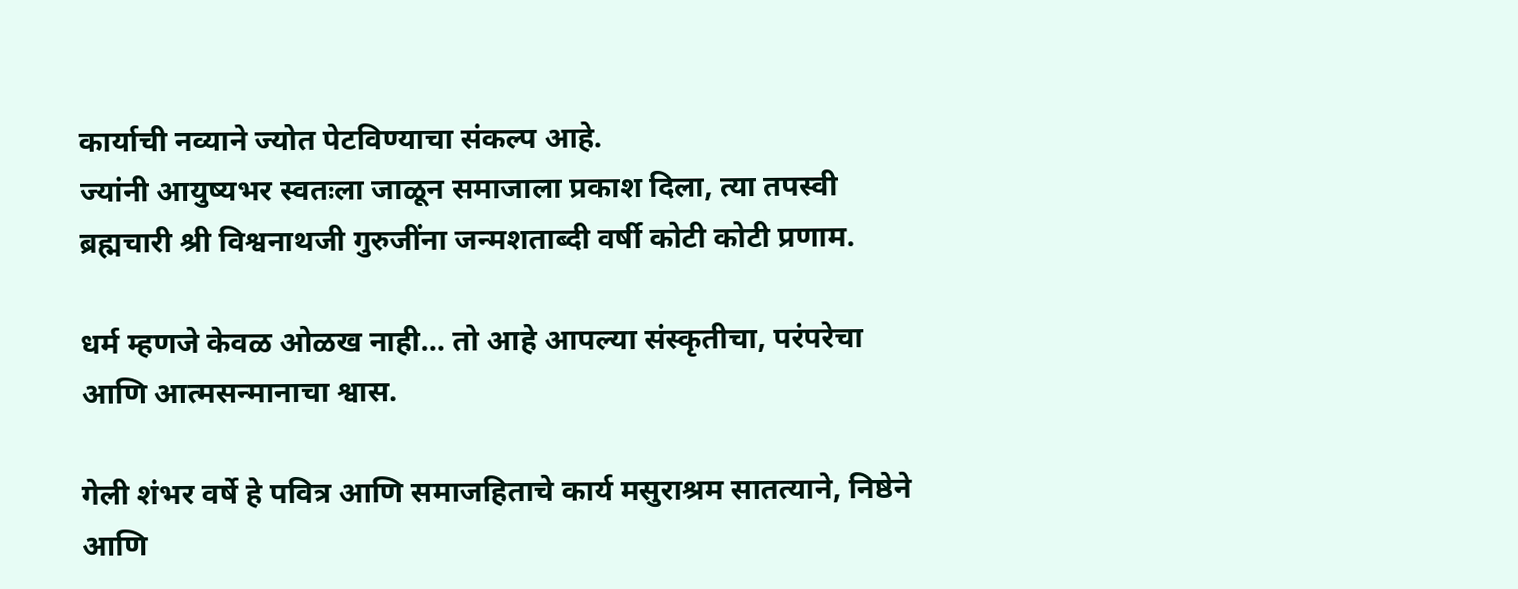कार्याची नव्याने ज्योत पेटविण्याचा संकल्प आहे.
ज्यांनी आयुष्यभर स्वतःला जाळून समाजाला प्रकाश दिला, त्या तपस्वी ब्रह्मचारी श्री विश्वनाथजी गुरुजींना जन्मशताब्दी वर्षी कोटी कोटी प्रणाम.

धर्म म्हणजे केवळ ओळख नाही… तो आहे आपल्या संस्कृतीचा, परंपरेचा आणि आत्मसन्मानाचा श्वास.

गेली शंभर वर्षे हे पवित्र आणि समाजहिताचे कार्य मसुराश्रम सातत्याने, निष्ठेने आणि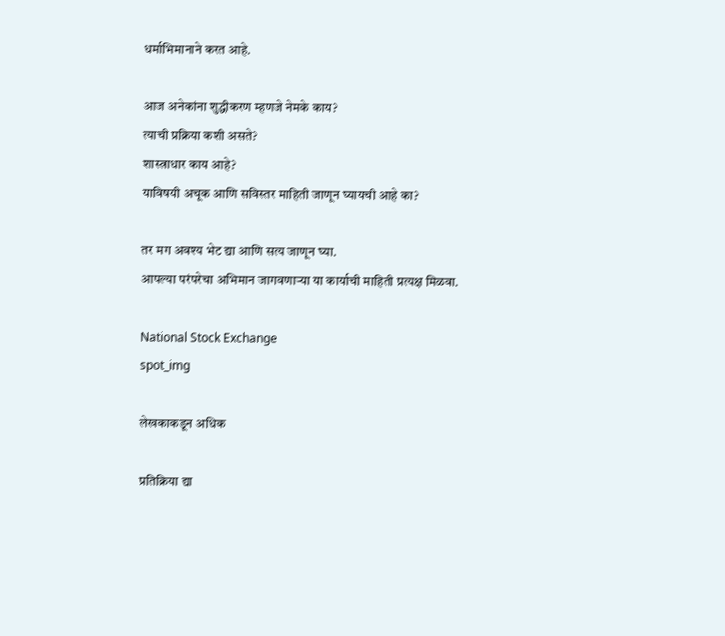धर्माभिमानाने करत आहे.

आज अनेकांना शुद्धीकरण म्हणजे नेमके काय?
त्याची प्रक्रिया कशी असते?
शास्त्राधार काय आहे?
याविषयी अचूक आणि सविस्तर माहिती जाणून घ्यायची आहे का?

तर मग अवश्य भेट द्या आणि सत्य जाणून घ्या.
आपल्या परंपरेचा अभिमान जागवणाऱ्या या कार्याची माहिती प्रत्यक्ष मिळवा.

National Stock Exchange
spot_img

लेखकाकडून अधिक

प्रतिक्रिया द्या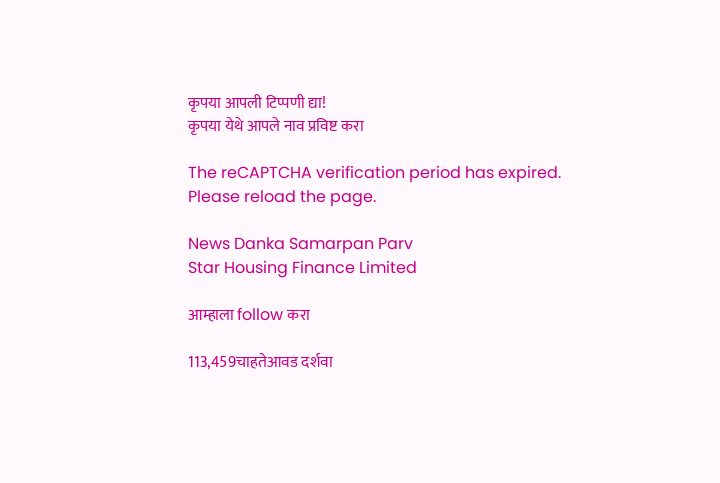कृपया आपली टिप्पणी द्या!
कृपया येथे आपले नाव प्रविष्ट करा

The reCAPTCHA verification period has expired. Please reload the page.

News Danka Samarpan Parv
Star Housing Finance Limited

आम्हाला follow करा

113,459चाहतेआवड दर्शवा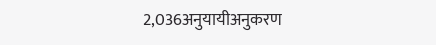2,036अनुयायीअनुकरण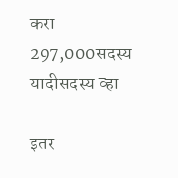करा
297,000सदस्य यादीसदस्य व्हा

इतर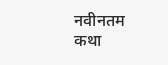नवीनतम कथा